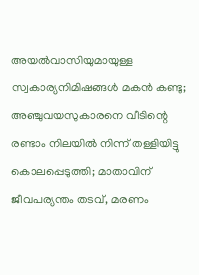അയല്‍വാസിയുമായുള്ള സ്വകാര്യനിമിഷങ്ങള്‍ മകന്‍ കണ്ടു; അഞ്ചുവയസുകാരനെ വീടിന്റെ രണ്ടാം നിലയില്‍ നിന്ന് തള്ളിയിട്ടു കൊലപ്പെടുത്തി; മാതാവിന് ജീവപര്യന്തം തടവ്, മരണം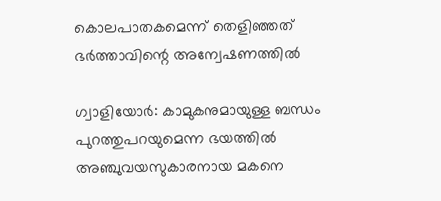കൊലപാതകമെന്ന് തെളിഞ്ഞത് ഭര്‍ത്താവിന്റെ അന്വേഷണത്തില്‍

ഗ്വാളിയോര്‍: കാമുകനുമായുള്ള ബന്ധം പുറത്തുപറയുമെന്ന ഭയത്തില്‍ അഞ്ചുവയസുകാരനായ മകനെ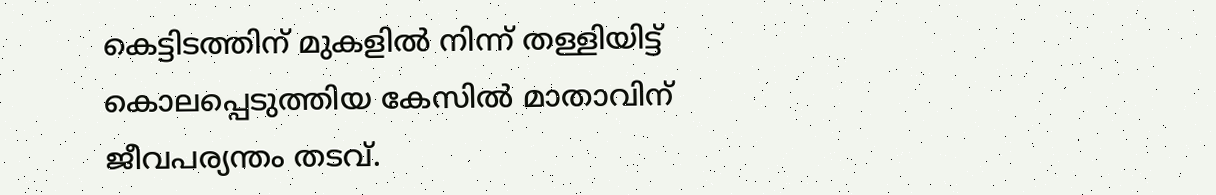കെട്ടിടത്തിന് മുകളില്‍ നിന്ന് തള്ളിയിട്ട് കൊലപ്പെടുത്തിയ കേസില്‍ മാതാവിന് ജീവപര്യന്തം തടവ്.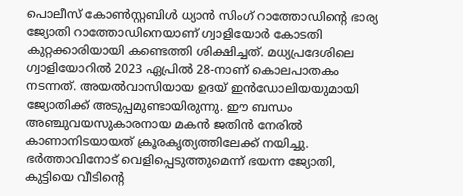പൊലീസ് കോണ്‍സ്റ്റബിള്‍ ധ്യാന്‍ സിംഗ് റാത്തോഡിന്റെ ഭാര്യ ജ്യോതി റാത്തോഡിനെയാണ് ഗ്വാളിയോര്‍ കോടതി കുറ്റക്കാരിയായി കണ്ടെത്തി ശിക്ഷിച്ചത്. മധ്യപ്രദേശിലെ ഗ്വാളിയോറില്‍ 2023 ഏപ്രില്‍ 28-നാണ് കൊലപാതകം നടന്നത്. അയല്‍വാസിയായ ഉദയ് ഇന്‍ഡോലിയയുമായി ജ്യോതിക്ക് അടുപ്പമുണ്ടായിരുന്നു. ഈ ബന്ധം അഞ്ചുവയസുകാരനായ മകന്‍ ജതിന്‍ നേരില്‍ കാണാനിടയായത് ക്രൂരകൃത്യത്തിലേക്ക് നയിച്ചു. ഭര്‍ത്താവിനോട് വെളിപ്പെടുത്തുമെന്ന് ഭയന്ന ജ്യോതി, കുട്ടിയെ വീടിന്റെ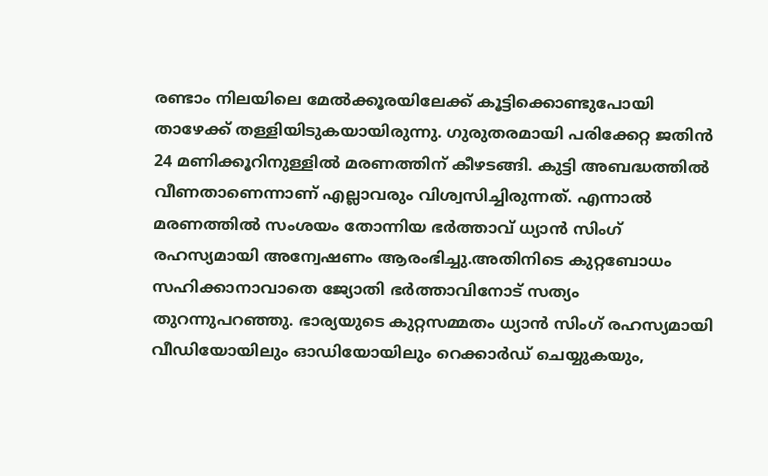രണ്ടാം നിലയിലെ മേല്‍ക്കൂരയിലേക്ക് കൂട്ടിക്കൊണ്ടുപോയി താഴേക്ക് തള്ളിയിടുകയായിരുന്നു. ഗുരുതരമായി പരിക്കേറ്റ ജതിന്‍ 24 മണിക്കൂറിനുള്ളില്‍ മരണത്തിന് കീഴടങ്ങി. കുട്ടി അബദ്ധത്തില്‍ വീണതാണെന്നാണ് എല്ലാവരും വിശ്വസിച്ചിരുന്നത്. എന്നാല്‍ മരണത്തില്‍ സംശയം തോന്നിയ ഭര്‍ത്താവ് ധ്യാന്‍ സിംഗ് രഹസ്യമായി അന്വേഷണം ആരംഭിച്ചു.അതിനിടെ കുറ്റബോധം സഹിക്കാനാവാതെ ജ്യോതി ഭര്‍ത്താവിനോട് സത്യം തുറന്നുപറഞ്ഞു. ഭാര്യയുടെ കുറ്റസമ്മതം ധ്യാന്‍ സിംഗ് രഹസ്യമായി വീഡിയോയിലും ഓഡിയോയിലും റെക്കാര്‍ഡ് ചെയ്യുകയും,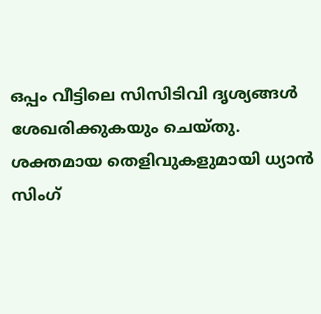ഒപ്പം വീട്ടിലെ സിസിടിവി ദൃശ്യങ്ങള്‍ ശേഖരിക്കുകയും ചെയ്തു. ശക്തമായ തെളിവുകളുമായി ധ്യാന്‍ സിംഗ്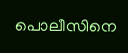പൊലീസിനെ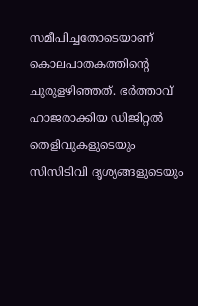സമീപിച്ചതോടെയാണ് കൊലപാതകത്തിന്റെ ചുരുളഴിഞ്ഞത്. ഭര്‍ത്താവ് ഹാജരാക്കിയ ഡിജിറ്റല്‍ തെളിവുകളുടെയും സിസിടിവി ദൃശ്യങ്ങളുടെയും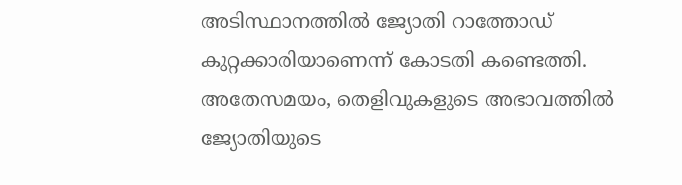അടിസ്ഥാനത്തില്‍ ജ്യോതി റാത്തോഡ് കുറ്റക്കാരിയാണെന്ന് കോടതി കണ്ടെത്തി. അതേസമയം, തെളിവുകളുടെ അഭാവത്തില്‍ ജ്യോതിയുടെ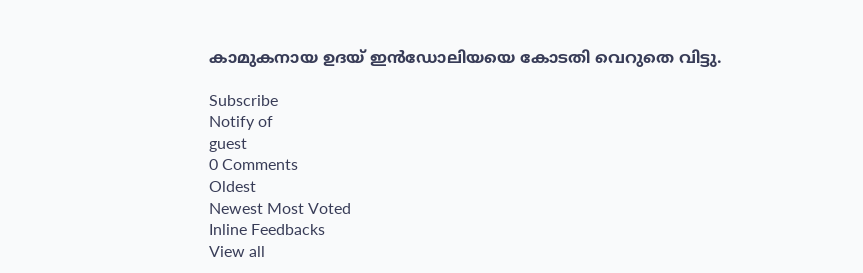കാമുകനായ ഉദയ് ഇന്‍ഡോലിയയെ കോടതി വെറുതെ വിട്ടു.

Subscribe
Notify of
guest
0 Comments
Oldest
Newest Most Voted
Inline Feedbacks
View all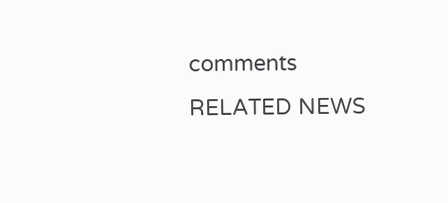comments
RELATED NEWS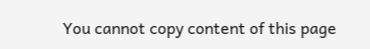You cannot copy content of this page